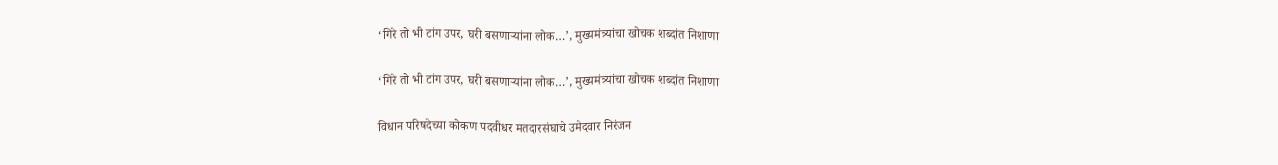‘गिरे तो भी टांग उपर, घरी बसणाऱ्यांना लोक…’, मुख्यमंत्र्यांचा खोचक शब्दांत निशाणा

‘गिरे तो भी टांग उपर, घरी बसणाऱ्यांना लोक…’, मुख्यमंत्र्यांचा खोचक शब्दांत निशाणा

विधान परिषदेच्या कोकण पदवीधर मतदारसंघाचे उमेदवार निरंजन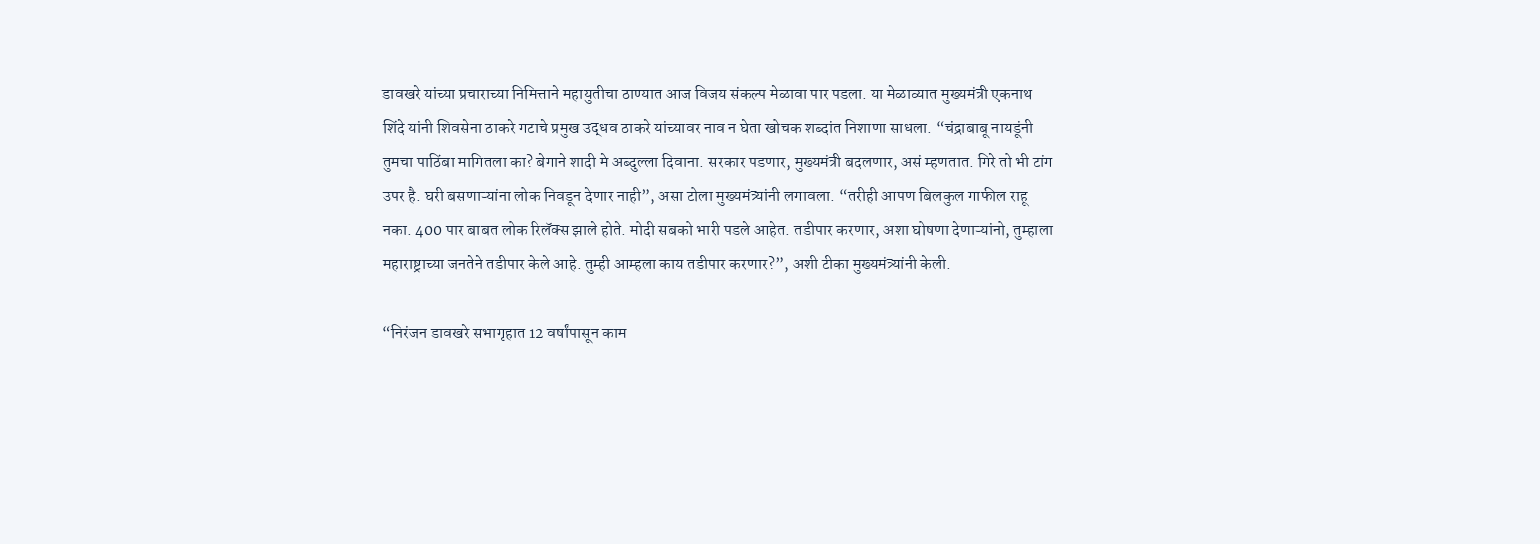डावखरे यांच्या प्रचाराच्या निमित्ताने महायुतीचा ठाण्यात आज विजय संकल्प मेळावा पार पडला. या मेळाव्यात मुख्यमंत्री एकनाथ शिंदे यांनी शिवसेना ठाकरे गटाचे प्रमुख उद्धव ठाकरे यांच्यावर नाव न घेता खोचक शब्दांत निशाणा साधला. “चंद्राबाबू नायडूंनी तुमचा पाठिंबा मागितला का? बेगाने शादी मे अब्दुल्ला दिवाना. सरकार पडणार, मुख्यमंत्री बदलणार, असं म्हणतात. गिरे तो भी टांग उपर है. घरी बसणाऱ्यांना लोक निवडून देणार नाही”, असा टोला मुख्यमंत्र्यांनी लगावला. “तरीही आपण बिलकुल गाफील राहू नका. 400 पार बाबत लोक रिलॅक्स झाले होते. मोदी सबको भारी पडले आहेत. तडीपार करणार, अशा घोषणा देणाऱ्यांनो, तुम्हाला महाराष्ट्राच्या जनतेने तडीपार केले आहे. तुम्ही आम्हला काय तडीपार करणार?”, अशी टीका मुख्यमंत्र्यांनी केली.

“निरंजन डावखरे सभागृहात 12 वर्षांपासून काम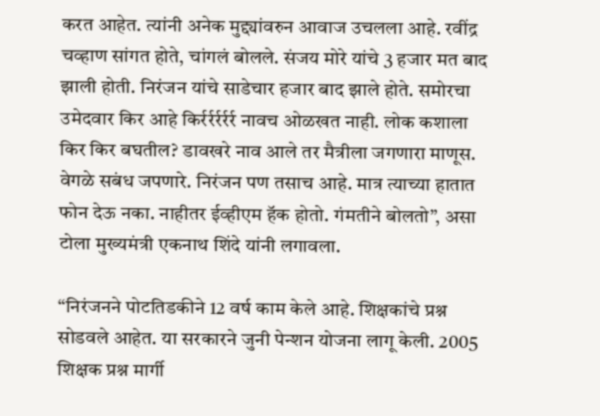करत आहेत. त्यांनी अनेक मुद्द्यांवरुन आवाज उचलला आहे. रवींद्र चव्हाण सांगत होते, चांगलं बोलले. संजय मोरे यांचे 3 हजार मत बाद झाली होती. निरंजन यांचे साडेचार हजार बाद झाले होते. समोरचा उमेदवार किर आहे किर्रर्रर्रर्रर्र नावच ओळखत नाही. लोक कशाला किर किर बघतील? डावखरे नाव आले तर मैत्रीला जगणारा माणूस. वेगळे सबंध जपणारे. निरंजन पण तसाच आहे. मात्र त्याच्या हातात फोन देऊ नका. नाहीतर ईव्हीएम हॅक होतो. गंमतीने बोलतो”, असा टोला मुख्यमंत्री एकनाथ शिंदे यांनी लगावला.

“निरंजनने पोटतिडकीने 12 वर्ष काम केले आहे. शिक्षकांचे प्रश्न सोडवले आहेत. या सरकारने जुनी पेन्शन योजना लागू केली. 2005 शिक्षक प्रश्न मार्गी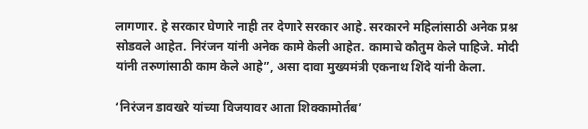लागणार. हे सरकार घेणारे नाही तर देणारे सरकार आहे. सरकारने महिलांसाठी अनेक प्रश्न सोडवले आहेत. निरंजन यांनी अनेक कामे केली आहेत. कामाचे कौतुम केले पाहिजे. मोदी यांनी तरुणांसाठी काम केले आहे”, असा दावा मुख्यमंत्री एकनाथ शिंदे यांनी केला.

‘निरंजन डावखरे यांच्या विजयावर आता शिक्कामोर्तब’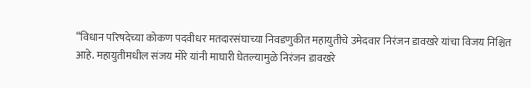“विधान परिषदेच्या कोकण पदवीधर मतदारसंघाच्या निवडणुकीत महायुतीचे उमेदवार निरंजन डावखरे यांचा विजय निश्चित आहे. महायुतीमधील संजय मोरे यांनी माघारी घेतल्यामुळे निरंजन डावखरे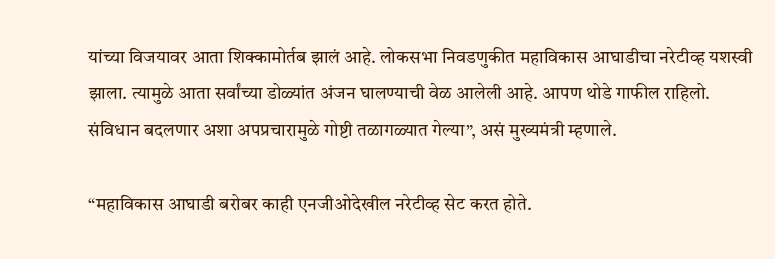यांच्या विजयावर आता शिक्कामोर्तब झालं आहे. लोकसभा निवडणुकीत महाविकास आघाडीचा नरेटीव्ह यशस्वी झाला. त्यामुळे आता सर्वांच्या डोळ्यांत अंजन घालण्याची वेळ आलेली आहे. आपण थोडे गाफील राहिलो. संविधान बदलणार अशा अपप्रचारामुळे गोष्टी तळागळ्यात गेल्या”, असं मुख्यमंत्री म्हणाले.

“महाविकास आघाडी बरोबर काही एनजीओदेखील नरेटीव्ह सेट करत होते.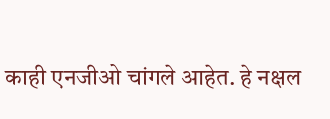काही एनजीओ चांगले आहेत. हे नक्षल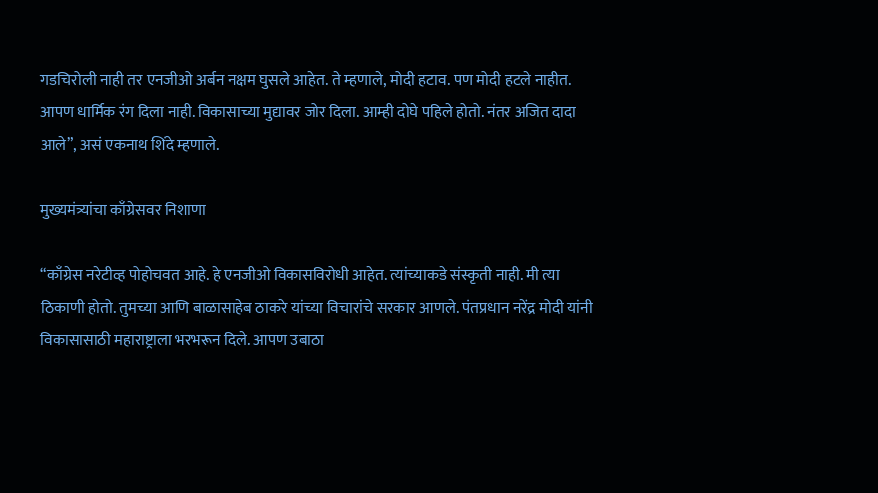गडचिरोली नाही तर एनजीओ अर्बन नक्षम घुसले आहेत. ते म्हणाले, मोदी हटाव. पण मोदी हटले नाहीत. आपण धार्मिक रंग दिला नाही. विकासाच्या मुद्यावर जोर दिला. आम्ही दोघे पहिले होतो. नंतर अजित दादा आले”, असं एकनाथ शिंदे म्हणाले.

मुख्यमंत्र्यांचा काँग्रेसवर निशाणा

“काँग्रेस नरेटीव्ह पोहोचवत आहे. हे एनजीओ विकासविरोधी आहेत. त्यांच्याकडे संस्कृती नाही. मी त्या ठिकाणी होतो. तुमच्या आणि बाळासाहेब ठाकरे यांच्या विचारांचे सरकार आणले. पंतप्रधान नरेंद्र मोदी यांनी विकासासाठी महाराष्ट्राला भरभरून दिले. आपण उबाठा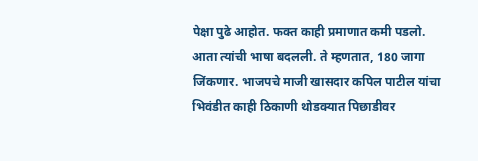पेक्षा पुढे आहोत. फक्त काही प्रमाणात कमी पडलो. आता त्यांची भाषा बदलली. ते म्हणतात, 180 जागा जिंकणार. भाजपचे माजी खासदार कपिल पाटील यांचा भिवंडीत काही ठिकाणी थोडक्यात पिछाडीवर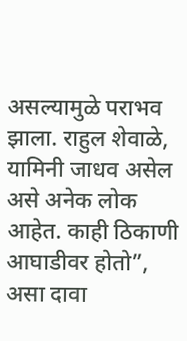असल्यामुळे पराभव झाला. राहुल शेवाळे, यामिनी जाधव असेल असे अनेक लोक आहेत. काही ठिकाणी आघाडीवर होतो”, असा दावा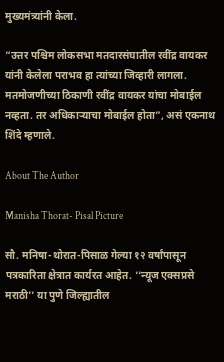मुख्यमंत्र्यांनी केला.

“उत्तर पश्चिम लोकसभा मतदारसंघातील रवींद्र वायकर यांनी केलेला पराभव हा त्यांच्या जिव्हारी लागला. मतमोजणीच्या ठिकाणी रवींद्र वायकर यांचा मोबाईल नव्हता. तर अधिकाऱ्याचा मोबाईल होता”, असं एकनाथ शिंदे म्हणाले.

About The Author

Manisha Thorat- Pisal Picture

सौ. मनिषा-थोरात-पिसाळ गेल्या १२ वर्षांपासून पत्रकारिता क्षेत्रात कार्यरत आहेत. ‘‘न्यूज एक्सप्रसे मराठी’’ या पुणे जिल्ह्यातील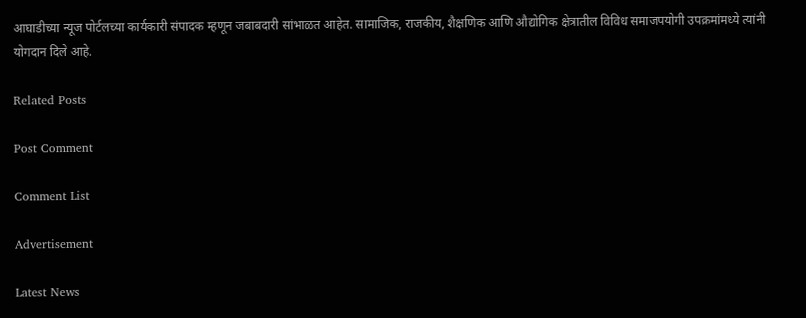आघाडीच्या न्यूज पोर्टलच्या कार्यकारी संपादक म्हणून जबाबदारी सांभाळत आहेत. सामाजिक, राजकीय, शैक्षणिक आणि औद्योगिक क्षेत्रातील विविध समाजपयोगी उपक्रमांमध्ये त्यांनी योगदान दिले आहे.

Related Posts

Post Comment

Comment List

Advertisement

Latest News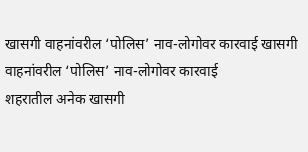खासगी वाहनांवरील ‘पोलिस’ नाव-लोगोवर कारवाई खासगी वाहनांवरील ‘पोलिस’ नाव-लोगोवर कारवाई
शहरातील अनेक खासगी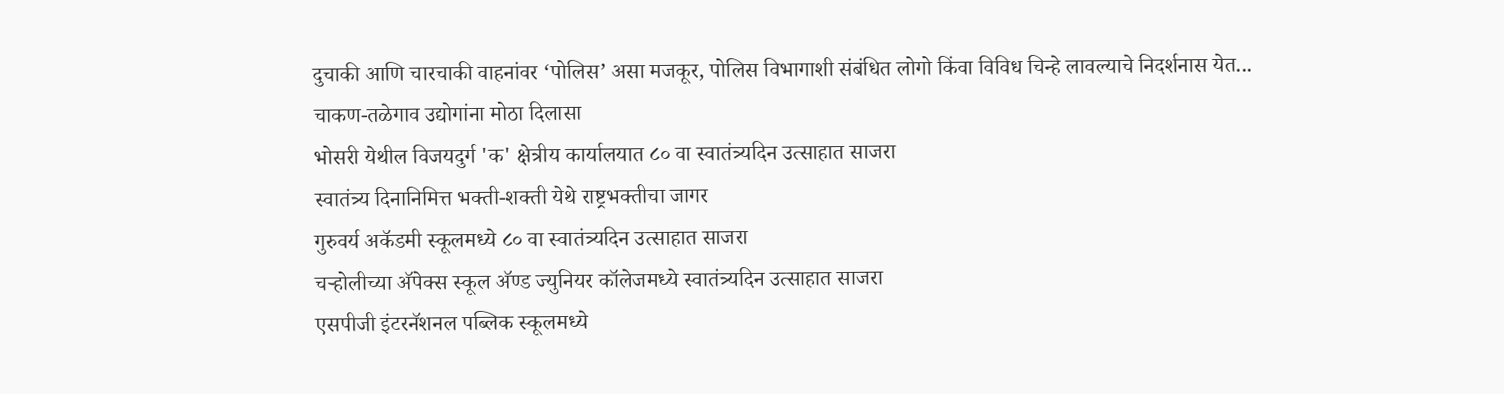दुचाकी आणि चारचाकी वाहनांवर ‘पोलिस’ असा मजकूर, पोलिस विभागाशी संबंधित लोगो किंवा विविध चिन्हे लावल्याचे निदर्शनास येत...
चाकण-तळेगाव उद्योगांना मोठा दिलासा
भोसरी येथील विजयदुर्ग 'क' क्षेत्रीय कार्यालयात ८० वा स्वातंत्र्यदिन उत्साहात साजरा
स्वातंत्र्य दिनानिमित्त भक्ती-शक्ती येथे राष्ट्रभक्तीचा जागर
गुरुवर्य अकॅडमी स्कूलमध्ये ८० वा स्वातंत्र्यदिन उत्साहात साजरा
चऱ्होलीच्या अ‍ॅपेक्स स्कूल अ‍ॅण्ड ज्युनियर कॉलेजमध्ये स्वातंत्र्यदिन उत्साहात साजरा
एसपीजी इंटरनॅशनल पब्लिक स्कूलमध्ये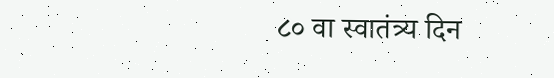८० वा स्वातंत्र्य दिन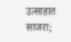उत्साहात साजरा;